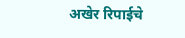अखेर रिपाईचे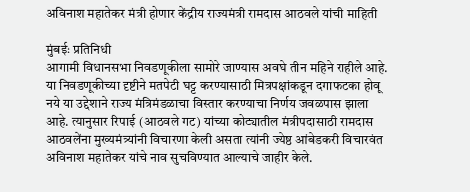अविनाश महातेकर मंत्री होणार केंद्रीय राज्यमंत्री रामदास आठवले यांची माहिती

मुंबईः प्रतिनिधी
आगामी विधानसभा निवडणूकीला सामोरे जाण्यास अवघे तीन महिने राहीले आहे. या निवडणूकीच्या दृष्टीने मतपेटी घट्ट करण्यासाठी मित्रपक्षांकडून दगाफटका होवू नये या उद्देशाने राज्य मंत्रिमंडळाचा विस्तार करण्याचा निर्णय जवळपास झाला आहे. त्यानुसार रिपाई (आठवले गट) यांच्या कोट्यातील मंत्रीपदासाठी रामदास आठवलेंना मुख्यमंत्र्यांनी विचारणा केली असता त्यांनी ज्येष्ठ आंबेडकरी विचारवंत अविनाश महातेकर यांचे नाव सुचविण्यात आल्याचे जाहीर केले.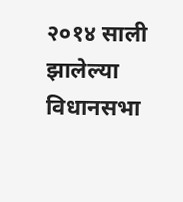२०१४ साली झालेल्या विधानसभा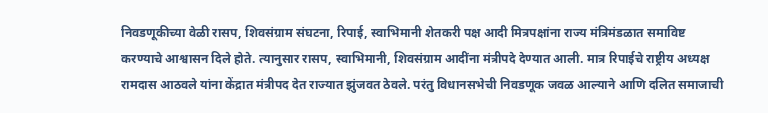निवडणूकीच्या वेळी रासप, शिवसंग्राम संघटना, रिपाई, स्वाभिमानी शेतकरी पक्ष आदी मित्रपक्षांना राज्य मंत्रिमंडळात समाविष्ट करण्याचे आश्वासन दिले होते. त्यानुसार रासप, स्वाभिमानी, शिवसंग्राम आदींना मंत्रीपदे देण्यात आली. मात्र रिपाईचे राष्ट्रीय अध्यक्ष रामदास आठवले यांना केंद्रात मंत्रीपद देत राज्यात झुंजवत ठेवले. परंतु विधानसभेची निवडणूक जवळ आल्याने आणि दलित समाजाची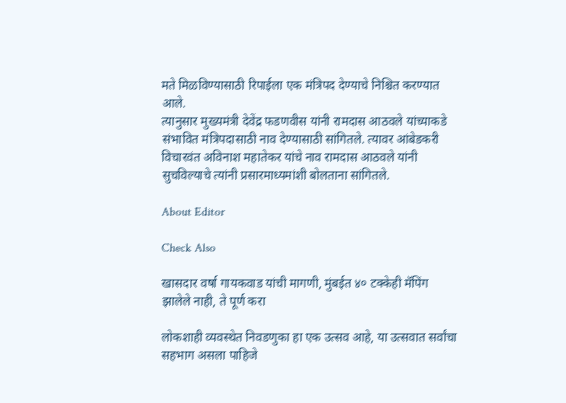मते मिळविण्यासाठी रिपाईला एक मंत्रिपद देण्याचे निश्चित करण्यात आले.
त्यानुसार मुख्यमंत्री देवेंद्र फडणवीस यांनी रामदास आठवले यांच्याकडे संभावित मंत्रिपदासाठी नाव देण्यासाठी सांगितले. त्यावर आंबेडकरी विचारवंत अविनाश महातेकर यांचे नाव रामदास आठवले यांनी सुचविल्याचे त्यांनी प्रसारमाध्यमांशी बोलताना सांगितले.

About Editor

Check Also

खासदार वर्षा गायकवाड यांची मागणी, मुंबईत ४० टक्केही मॅपिंग झालेले नाही, ते पूर्ण करा

लोकशाही व्यवस्थेत निवडणुका हा एक उत्सव आहे, या उत्सवात सर्वांचा सहभाग असला पाहिजे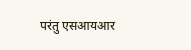परंतु एसआयआर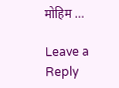मोहिम …

Leave a Reply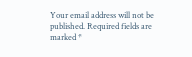Your email address will not be published. Required fields are marked *